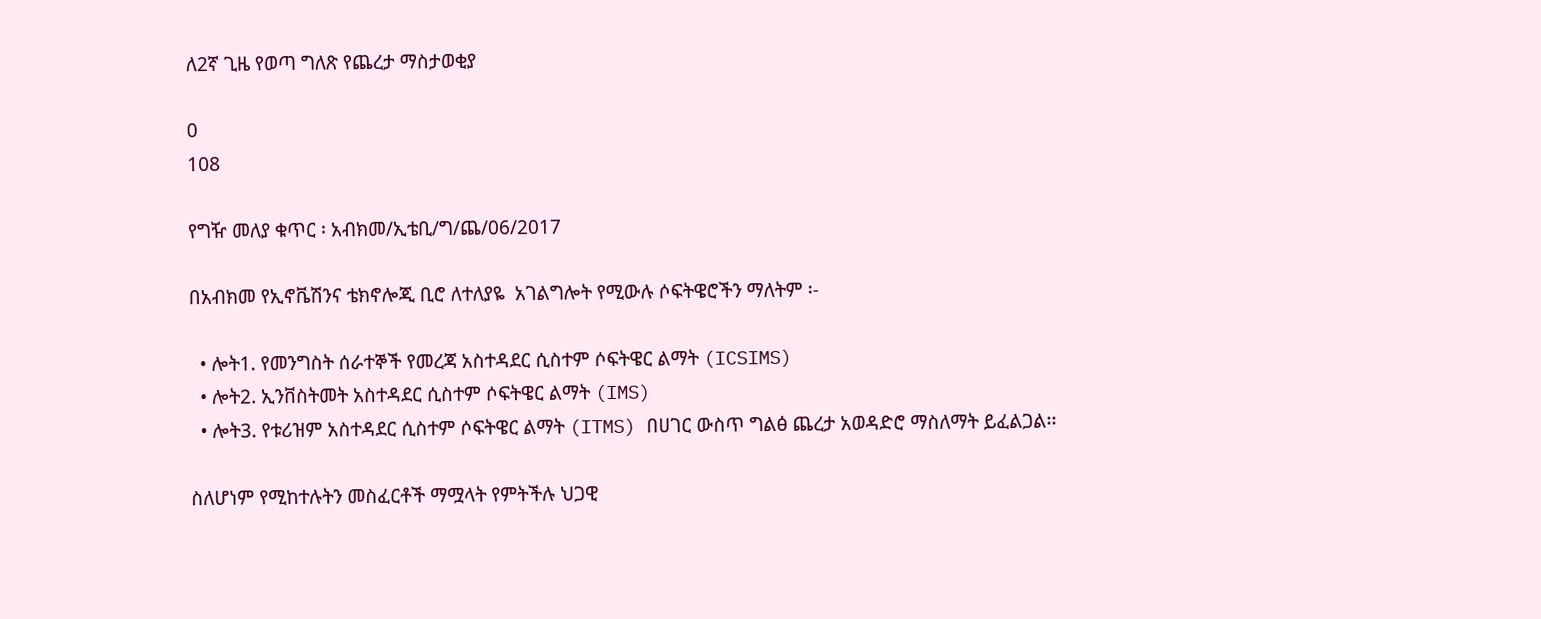ለ2ኛ ጊዜ የወጣ ግለጽ የጨረታ ማስታወቂያ

0
108

የግዥ መለያ ቁጥር ፡ አብክመ/ኢቴቢ/ግ/ጨ/06/2017

በአብክመ የኢኖቬሽንና ቴክኖሎጂ ቢሮ ለተለያዬ  አገልግሎት የሚውሉ ሶፍትዌሮችን ማለትም ፡-

  • ሎት1. የመንግስት ሰራተኞች የመረጃ አስተዳደር ሲስተም ሶፍትዌር ልማት (ICSIMS)
  • ሎት2. ኢንቨስትመት አስተዳደር ሲስተም ሶፍትዌር ልማት (IMS)
  • ሎት3. የቱሪዝም አስተዳደር ሲስተም ሶፍትዌር ልማት (ITMS) በሀገር ውስጥ ግልፅ ጨረታ አወዳድሮ ማስለማት ይፈልጋል፡፡

ስለሆነም የሚከተሉትን መስፈርቶች ማሟላት የምትችሉ ህጋዊ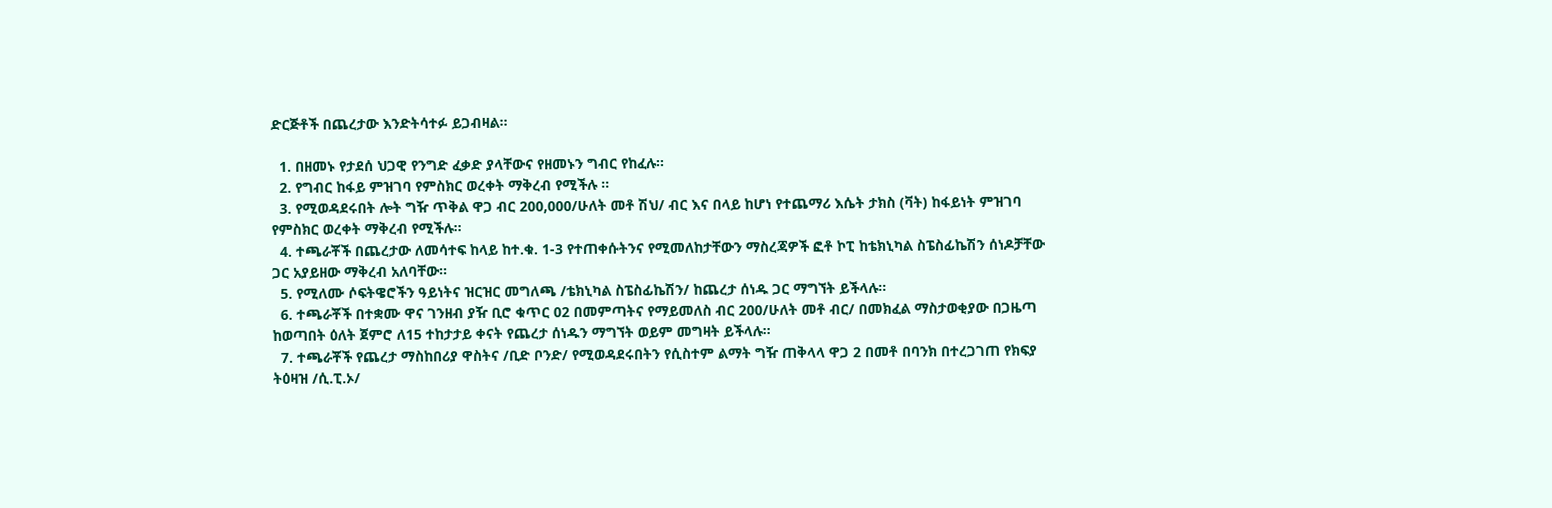ድርጅቶች በጨረታው እንድትሳተፉ ይጋብዛል፡፡

  1. በዘመኑ የታደሰ ህጋዊ የንግድ ፈቃድ ያላቸውና የዘመኑን ግብር የከፈሉ፡፡
  2. የግብር ከፋይ ምዝገባ የምስክር ወረቀት ማቅረብ የሚችሉ ፡፡
  3. የሚወዳደሩበት ሎት ግዥ ጥቅል ዋጋ ብር 200,000/ሁለት መቶ ሽህ/ ብር እና በላይ ከሆነ የተጨማሪ እሴት ታክስ (ቫት) ከፋይነት ምዝገባ የምስክር ወረቀት ማቅረብ የሚችሉ፡፡
  4. ተጫራቾች በጨረታው ለመሳተፍ ከላይ ከተ.ቁ. 1-3 የተጠቀሱትንና የሚመለከታቸውን ማስረጃዎች ፎቶ ኮፒ ከቴክኒካል ስፔስፊኬሽን ሰነዶቻቸው ጋር አያይዘው ማቅረብ አለባቸው፡፡
  5. የሚለሙ ሶፍትዌሮችን ዓይነትና ዝርዝር መግለጫ /ቴክኒካል ስፔስፊኬሽን/ ከጨረታ ሰነዱ ጋር ማግኘት ይችላሉ፡፡
  6. ተጫራቾች በተቋሙ ዋና ገንዘብ ያዥ ቢሮ ቁጥር 02 በመምጣትና የማይመለስ ብር 200/ሁለት መቶ ብር/ በመክፈል ማስታወቂያው በጋዜጣ ከወጣበት ዕለት ጀምሮ ለ15 ተከታታይ ቀናት የጨረታ ሰነዱን ማግኘት ወይም መግዛት ይችላሉ፡፡
  7. ተጫራቾች የጨረታ ማስከበሪያ ዋስትና /ቢድ ቦንድ/ የሚወዳደሩበትን የሲስተም ልማት ግዥ ጠቅላላ ዋጋ 2 በመቶ በባንክ በተረጋገጠ የክፍያ ትዕዛዝ /ሲ.ፒ.ኦ/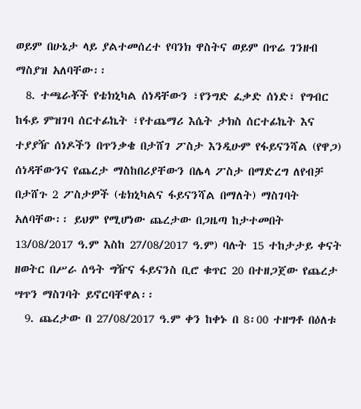ወይም በሁኔታ ላይ ያልተመሰረተ የባንክ ዋስትና ወይም በጥሬ ገንዘብ ማስያዝ አለባቸው፡፡
  8. ተጫራቾች የቴክኒካል ሰነዳቸውን ፣የንግድ ፈቃድ ሰነድ፣ የግብር ከፋይ ምዝገባ ሰርተፊኬት ፣የተጨማሪ እሴት ታክስ ሰርተፊኬት እና ተያያዥ ሰነዶችን በጥንቃቄ በታሸገ ፖስታ እንዲሁም የፋይናንሻል (የዋጋ) ሰነዳቸውንና የጨረታ ማስከበሪያቸውን በሌላ ፖስታ በማድረግ ለየብቻ በታሸጉ 2 ፖስታዎች (ቴክኒካልና ፋይናንሻል በማለት) ማስገባት አለባቸው፡፡ ይህም የሚሆነው ጨረታው በጋዜጣ ከታተመበት 13/08/2017 ዓ.ም እስከ 27/08/2017 ዓ.ም) ባሉት 15 ተከታታይ ቀናት ዘወትር በሥራ ሰዓት ግዥና ፋይናንስ ቢሮ ቁጥር 20 በተዘጋጀው የጨረታ ሣጥን ማስገባት ይኖርባቸዋል፡፡
  9. ጨረታው በ 27/08/2017 ዓ.ም ቀን ከቀኑ በ 8፡00 ተዘግቶ በዕለቱ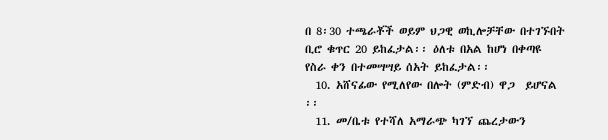በ 8፡30 ተጫራቾች ወይም ህጋዊ ወኪሎቻቸው በተገኙበት ቢሮ ቁጥር 20 ይከፈታል፡፡ ዕለቱ በአል ከሆነ በቀጣዩ የስራ ቀን በተመሣሣይ ሰአት ይከፈታል፡፡
  10. አሸናፊው የሚለየው በሎት (ምድብ) ዋጋ  ይሆናል ፡፡
  11. መ/ቤቱ የተሻለ አማራጭ ካገኘ ጨረታውን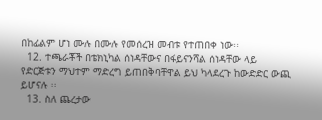በከፊልም ሆነ ሙሉ በሙሉ የመሰረዝ መብቱ የተጠበቀ ነው፡፡
  12. ተጫራቾች በቴክኒካል ሰነዳቸውና በፋይናንሻል ሰነዳቸው ላይ የድርጅቱን ማህተም ማድረግ ይጠበቅባቸዋል ይህ ካላደረጉ ከውድድር ውጪ ይሆናሉ ፡፡
  13. ስለ ጨረታው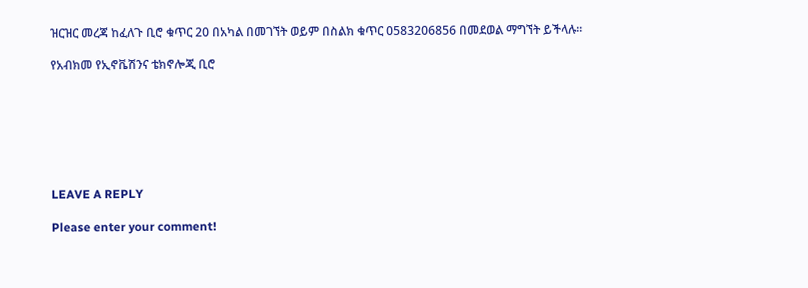ዝርዝር መረጃ ከፈለጉ ቢሮ ቁጥር 20 በአካል በመገኘት ወይም በስልክ ቁጥር 0583206856 በመደወል ማግኘት ይችላሉ፡፡

የአብክመ የኢኖቬሽንና ቴክኖሎጂ ቢሮ







LEAVE A REPLY

Please enter your comment!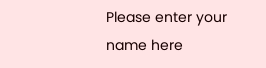Please enter your name here